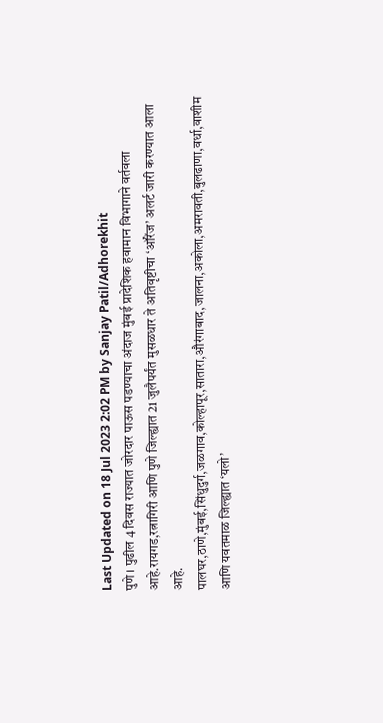Last Updated on 18 Jul 2023 2:02 PM by Sanjay Patil/Adhorekhit
पुणे । पुढील 4 दिवस राज्यात जोरदार पाऊस पडण्याचा अंदाज मुंबई प्रादेशिक हवामान विभागाने वर्तवला आहे.रायगड,रत्नागिरी आणि पुणे जिल्ह्यात 21 जुलैपर्यंत मुसळधार ते अतिवृष्टीचा ‘ऑरेंज’ अलर्ट जारी करण्यात आला आहे.
पालघर,ठाणे,मुंबई,सिंधुदुर्ग,जळगाव,कोल्हापूर,सातारा,औरंगाबाद,जालना,अकोला,अमरावती,बुलढाणा,वर्धा,वाशीम आणि यवतमाळ जिल्ह्यात ‘यलो’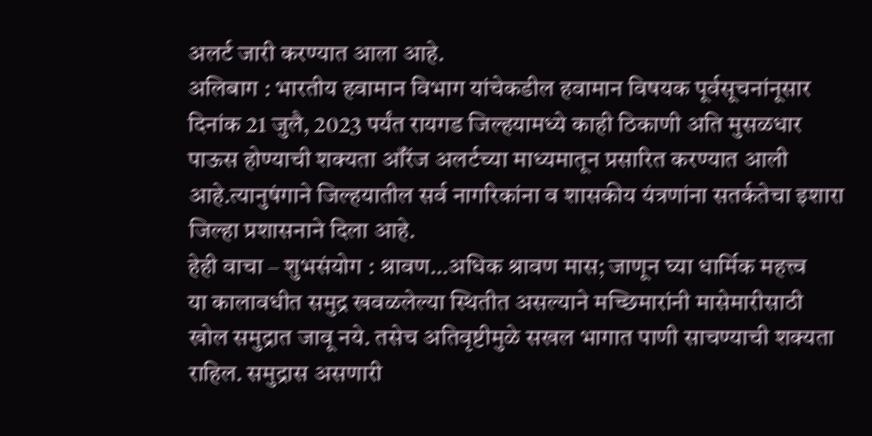अलर्ट जारी करण्यात आला आहे.
अलिबाग : भारतीय हवामान विभाग यांचेकडील हवामान विषयक पूर्वसूचनांनूसार दिनांक 21 जुलै, 2023 पर्यंत रायगड जिल्हयामध्ये काही ठिकाणी अति मुसळधार पाऊस होण्याची शक्यता ऑरेंज अलर्टच्या माध्यमातून प्रसारित करण्यात आली आहे.त्यानुषंगाने जिल्हयातील सर्व नागरिकांना व शासकीय यंत्रणांना सतर्कतेचा इशारा जिल्हा प्रशासनाने दिला आहे.
हेही वाचा – शुभसंयोग : श्रावण…अधिक श्रावण मास; जाणून घ्या धार्मिक महत्त्व
या कालावधीत समुद्र खवळलेल्या स्थितीत असल्याने मच्छिमारांनी मासेमारीसाठी खोल समुद्रात जावू नये. तसेच अतिवृष्टीमुळे सखल भागात पाणी साचण्याची शक्यता राहिल. समुद्रास असणारी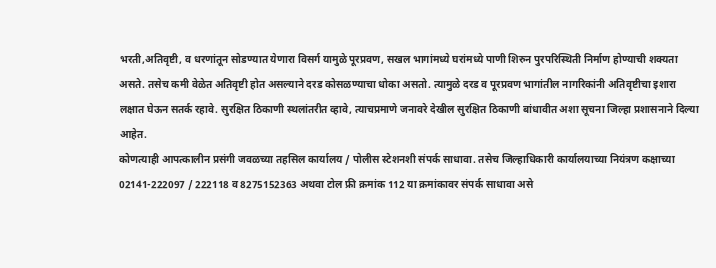भरती,अतिवृष्टी, व धरणांतून सोडण्यात येणारा विसर्ग यामुळे पूरप्रवण, सखल भागांमध्ये घरांमध्ये पाणी शिरुन पुरपरिस्थिती निर्माण होण्याची शक्यता असते. तसेच कमी वेळेत अतिवृष्टी होत असल्याने दरड कोसळण्याचा धोका असतो. त्यामुळे दरड व पूरप्रवण भागांतील नागरिकांनी अतिवृष्टीचा इशारा
लक्षात घेऊन सतर्क रहावे. सुरक्षित ठिकाणी स्थलांतरीत व्हावे, त्याचप्रमाणे जनावरे देखील सुरक्षित ठिकाणी बांधावीत अशा सूचना जिल्हा प्रशासनाने दिल्या आहेत.
कोणत्याही आपत्कालीन प्रसंगी जवळच्या तहसिल कार्यालय / पोलीस स्टेशनशी संपर्क साधावा. तसेच जिल्हाधिकारी कार्यालयाच्या नियंत्रण कक्षाच्या 02141-222097 / 222118 व 8275152363 अथवा टोल फ्री क्रमांक 112 या क्रमांकावर संपर्क साधावा असे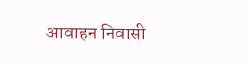आवाहन निवासी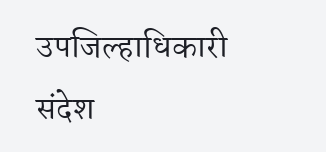उपजिल्हाधिकारी संदेश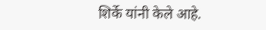शिर्के यांनी केले आहे.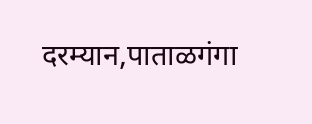दरम्यान,पाताळगंगा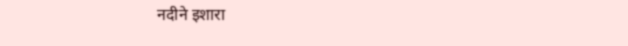नदीने इशारा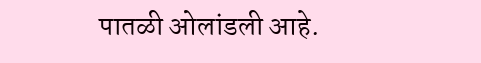पातळी ओलांडली आहे.